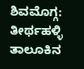ಶಿವಮೊಗ್ಗ: ತೀರ್ಥಹಳ್ಳಿ ತಾಲೂಕಿನ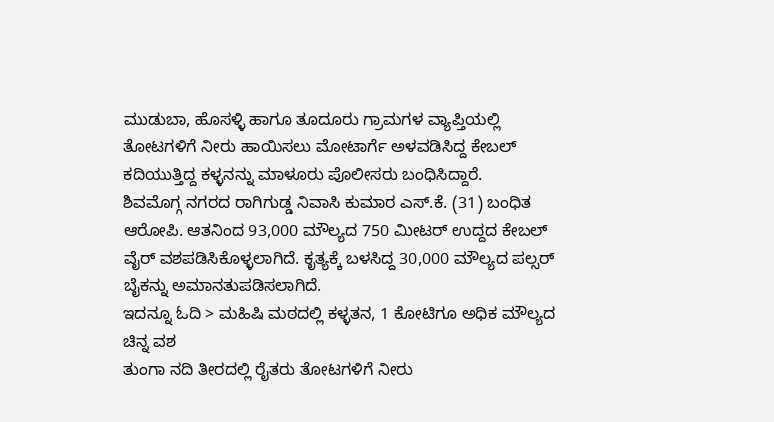ಮುಡುಬಾ, ಹೊಸಳ್ಳಿ ಹಾಗೂ ತೂದೂರು ಗ್ರಾಮಗಳ ವ್ಯಾಪ್ತಿಯಲ್ಲಿ ತೋಟಗಳಿಗೆ ನೀರು ಹಾಯಿಸಲು ಮೋಟಾರ್ಗೆ ಅಳವಡಿಸಿದ್ದ ಕೇಬಲ್ ಕದಿಯುತ್ತಿದ್ದ ಕಳ್ಳನನ್ನು ಮಾಳೂರು ಪೊಲೀಸರು ಬಂಧಿಸಿದ್ದಾರೆ.
ಶಿವಮೊಗ್ಗ ನಗರದ ರಾಗಿಗುಡ್ಡ ನಿವಾಸಿ ಕುಮಾರ ಎಸ್.ಕೆ. (31) ಬಂಧಿತ ಆರೋಪಿ. ಆತನಿಂದ 93,000 ಮೌಲ್ಯದ 750 ಮೀಟರ್ ಉದ್ದದ ಕೇಬಲ್ ವೈರ್ ವಶಪಡಿಸಿಕೊಳ್ಳಲಾಗಿದೆ. ಕೃತ್ಯಕ್ಕೆ ಬಳಸಿದ್ದ 30,000 ಮೌಲ್ಯದ ಪಲ್ಸರ್ ಬೈಕನ್ನು ಅಮಾನತುಪಡಿಸಲಾಗಿದೆ.
ಇದನ್ನೂ ಓದಿ > ಮಹಿಷಿ ಮಠದಲ್ಲಿ ಕಳ್ಳತನ, 1 ಕೋಟಿಗೂ ಅಧಿಕ ಮೌಲ್ಯದ ಚಿನ್ನ ವಶ
ತುಂಗಾ ನದಿ ತೀರದಲ್ಲಿ ರೈತರು ತೋಟಗಳಿಗೆ ನೀರು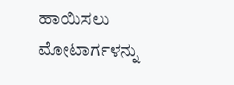ಹಾಯಿಸಲು ಮೋಟಾರ್ಗಳನ್ನು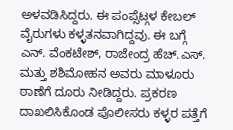ಅಳವಡಿಸಿದ್ದರು. ಈ ಪಂಪ್ಸೆಟ್ಗಳ ಕೇಬಲ್ ವೈರುಗಳು ಕಳ್ಳತನವಾಗಿದ್ದವು. ಈ ಬಗ್ಗೆ ಎನ್. ವೆಂಕಟೇಶ್, ರಾಜೇಂದ್ರ ಹೆಚ್.ಎಸ್. ಮತ್ತು ಶಶಿಮೋಹನ ಅವರು ಮಾಳೂರು ಠಾಣೆಗೆ ದೂರು ನೀಡಿದ್ದರು. ಪ್ರಕರಣ ದಾಖಲಿಸಿಕೊಂಡ ಪೊಲೀಸರು ಕಳ್ಳರ ಪತ್ತೆಗೆ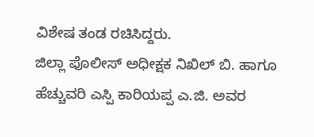ವಿಶೇಷ ತಂಡ ರಚಿಸಿದ್ದರು.
ಜಿಲ್ಲಾ ಪೊಲೀಸ್ ಅಧೀಕ್ಷಕ ನಿಖಿಲ್ ಬಿ. ಹಾಗೂ ಹೆಚ್ಚುವರಿ ಎಸ್ಪಿ ಕಾರಿಯಪ್ಪ ಎ.ಜಿ. ಅವರ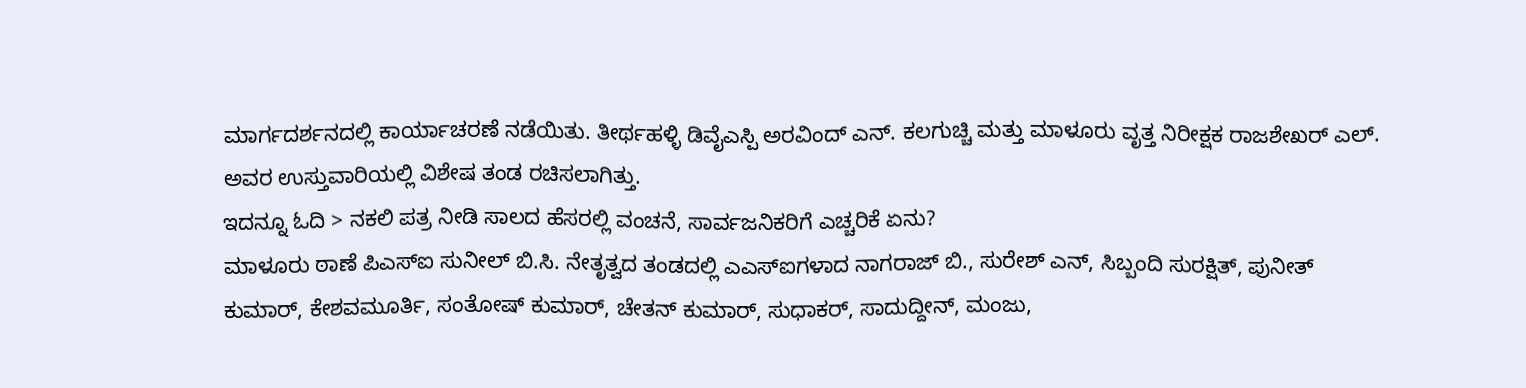ಮಾರ್ಗದರ್ಶನದಲ್ಲಿ ಕಾರ್ಯಾಚರಣೆ ನಡೆಯಿತು. ತೀರ್ಥಹಳ್ಳಿ ಡಿವೈಎಸ್ಪಿ ಅರವಿಂದ್ ಎನ್. ಕಲಗುಚ್ಚಿ ಮತ್ತು ಮಾಳೂರು ವೃತ್ತ ನಿರೀಕ್ಷಕ ರಾಜಶೇಖರ್ ಎಲ್. ಅವರ ಉಸ್ತುವಾರಿಯಲ್ಲಿ ವಿಶೇಷ ತಂಡ ರಚಿಸಲಾಗಿತ್ತು.
ಇದನ್ನೂ ಓದಿ > ನಕಲಿ ಪತ್ರ ನೀಡಿ ಸಾಲದ ಹೆಸರಲ್ಲಿ ವಂಚನೆ, ಸಾರ್ವಜನಿಕರಿಗೆ ಎಚ್ಚರಿಕೆ ಏನು?
ಮಾಳೂರು ಠಾಣೆ ಪಿಎಸ್ಐ ಸುನೀಲ್ ಬಿ.ಸಿ. ನೇತೃತ್ವದ ತಂಡದಲ್ಲಿ ಎಎಸ್ಐಗಳಾದ ನಾಗರಾಜ್ ಬಿ., ಸುರೇಶ್ ಎನ್, ಸಿಬ್ಬಂದಿ ಸುರಕ್ಷಿತ್, ಪುನೀತ್ ಕುಮಾರ್, ಕೇಶವಮೂರ್ತಿ, ಸಂತೋಷ್ ಕುಮಾರ್, ಚೇತನ್ ಕುಮಾರ್, ಸುಧಾಕರ್, ಸಾದುದ್ದೀನ್, ಮಂಜು,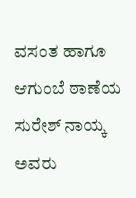ವಸಂತ ಹಾಗೂ ಆಗುಂಬೆ ಠಾಣೆಯ ಸುರೇಶ್ ನಾಯ್ಕ ಅವರು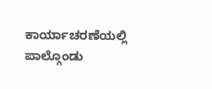ಕಾರ್ಯಾಚರಣೆಯಲ್ಲಿ ಪಾಲ್ಗೊಂಡು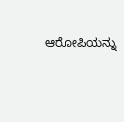ಆರೋಪಿಯನ್ನು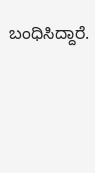ಬಂಧಿಸಿದ್ದಾರೆ.